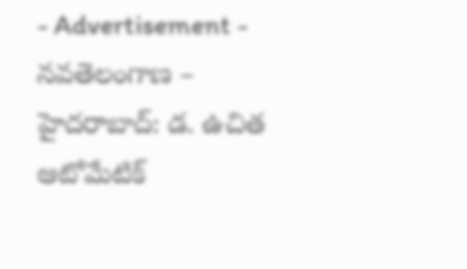- Advertisement -
నవతెలంగాణ – హైదరాబాద్: డ. ఉచిత ఆటోమేటిక్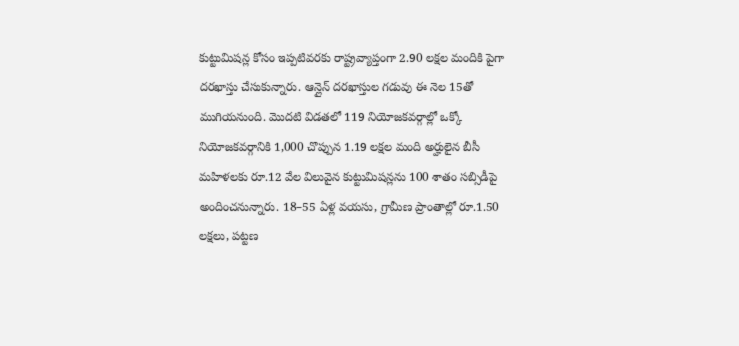కుట్టుమిషన్ల కోసం ఇప్పటివరకు రాష్ట్రవ్యాప్తంగా 2.90 లక్షల మందికి పైగా దరఖాస్తు చేసుకున్నారు. ఆన్లైన్ దరఖాస్తుల గడువు ఈ నెల 15తో ముగియనుంది. మొదటి విడతలో 119 నియోజకవర్గాల్లో ఒక్కో నియోజకవర్గానికి 1,000 చొప్పున 1.19 లక్షల మంది అర్హులైన బీసీ మహిళలకు రూ.12 వేల విలువైన కుట్టుమిషన్లను 100 శాతం సబ్సిడీపై అందించనున్నారు. 18–55 ఏళ్ల వయసు, గ్రామీణ ప్రాంతాల్లో రూ.1.50 లక్షలు, పట్టణ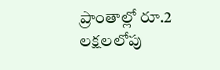ప్రాంతాల్లో రూ.2 లక్షలలోపు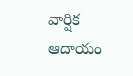వార్షిక ఆదాయం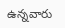ఉన్నవారు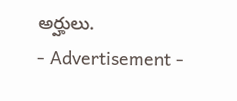అర్హులు.
- Advertisement -